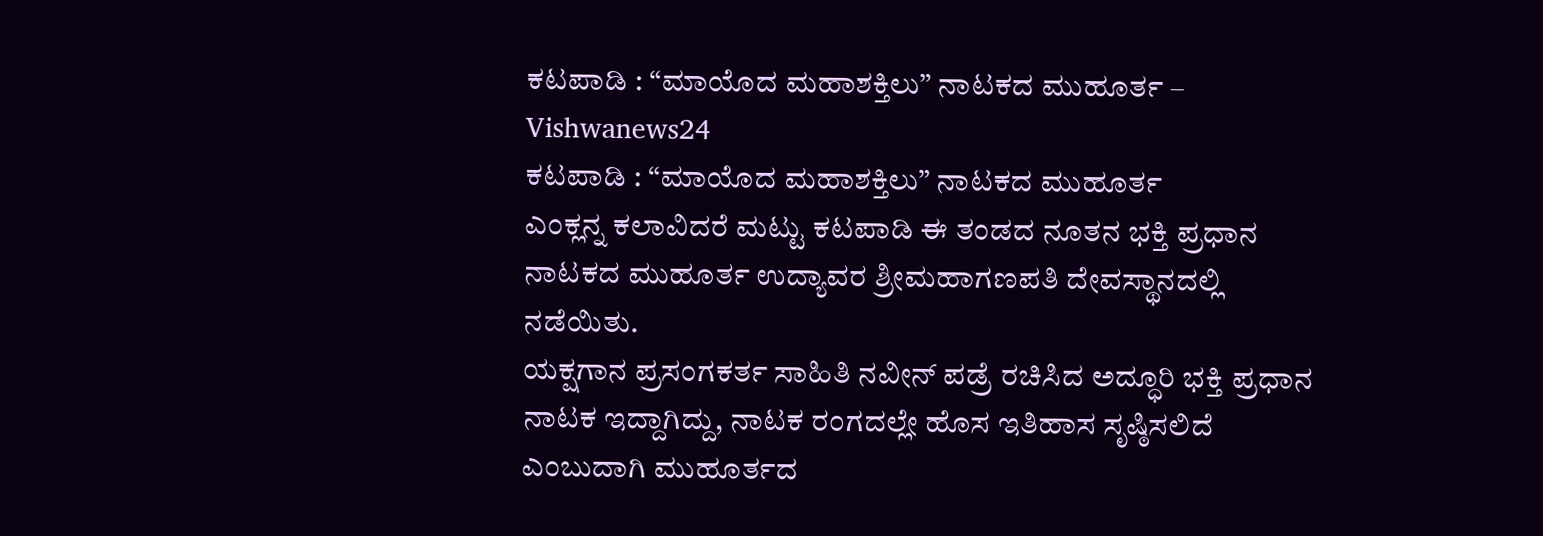ಕಟಪಾಡಿ : “ಮಾಯೊದ ಮಹಾಶಕ್ತಿಲು” ನಾಟಕದ ಮುಹೂರ್ತ – Vishwanews24
ಕಟಪಾಡಿ : “ಮಾಯೊದ ಮಹಾಶಕ್ತಿಲು” ನಾಟಕದ ಮುಹೂರ್ತ
ಎಂಕ್ಲನ್ನ ಕಲಾವಿದರೆ ಮಟ್ಟು ಕಟಪಾಡಿ ಈ ತಂಡದ ನೂತನ ಭಕ್ತಿ ಪ್ರಧಾನ ನಾಟಕದ ಮುಹೂರ್ತ ಉದ್ಯಾವರ ಶ್ರೀಮಹಾಗಣಪತಿ ದೇವಸ್ಥಾನದಲ್ಲಿ ನಡೆಯಿತು.
ಯಕ್ಷಗಾನ ಪ್ರಸಂಗಕರ್ತ ಸಾಹಿತಿ ನವೀನ್ ಪಡ್ರೆ ರಚಿಸಿದ ಅದ್ಧೂರಿ ಭಕ್ತಿ ಪ್ರಧಾನ ನಾಟಕ ಇದ್ದಾಗಿದ್ದು, ನಾಟಕ ರಂಗದಲ್ಲೇ ಹೊಸ ಇತಿಹಾಸ ಸೃಷ್ಠಿಸಲಿದೆ ಎಂಬುದಾಗಿ ಮುಹೂರ್ತದ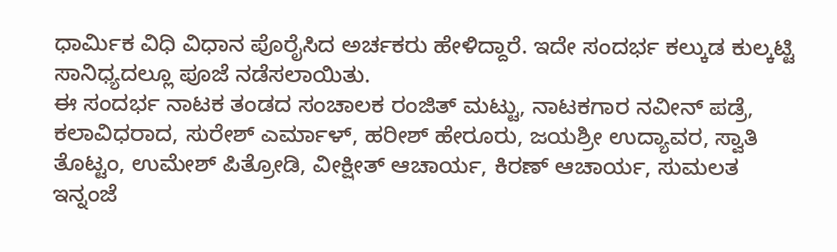ಧಾರ್ಮಿಕ ವಿಧಿ ವಿಧಾನ ಪೊರೈಸಿದ ಅರ್ಚಕರು ಹೇಳಿದ್ದಾರೆ. ಇದೇ ಸಂದರ್ಭ ಕಲ್ಕುಡ ಕುಲ್ಕಟ್ಟಿ ಸಾನಿಧ್ಯದಲ್ಲೂ ಪೂಜೆ ನಡೆಸಲಾಯಿತು.
ಈ ಸಂದರ್ಭ ನಾಟಕ ತಂಡದ ಸಂಚಾಲಕ ರಂಜಿತ್ ಮಟ್ಟು, ನಾಟಕಗಾರ ನವೀನ್ ಪಡ್ರೆ, ಕಲಾವಿಧರಾದ, ಸುರೇಶ್ ಎರ್ಮಾಳ್, ಹರೀಶ್ ಹೇರೂರು, ಜಯಶ್ರೀ ಉದ್ಯಾವರ, ಸ್ವಾತಿ ತೊಟ್ಟಂ, ಉಮೇಶ್ ಪಿತ್ರೋಡಿ, ವೀಕ್ಷೀತ್ ಆಚಾರ್ಯ, ಕಿರಣ್ ಆಚಾರ್ಯ, ಸುಮಲತ ಇನ್ನಂಜೆ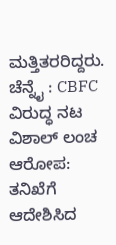ಮತ್ತಿತರರಿದ್ದರು.
ಚೆನ್ನೈ : CBFC ವಿರುದ್ಧ ನಟ ವಿಶಾಲ್ ಲಂಚ ಆರೋಪ: ತನಿಖೆಗೆ ಆದೇಶಿಸಿದ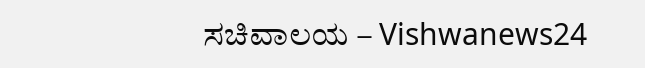ಸಚಿವಾಲಯ – Vishwanews24